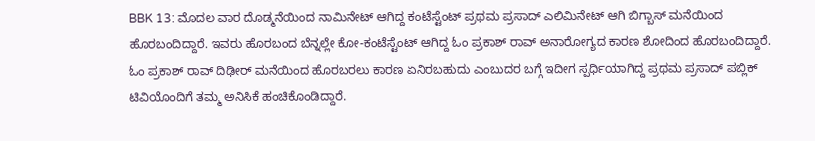BBK 13: ಮೊದಲ ವಾರ ದೊಡ್ಮನೆಯಿಂದ ನಾಮಿನೇಟ್ ಆಗಿದ್ದ ಕಂಟೆಸ್ಟೆಂಟ್ ಪ್ರಥಮ ಪ್ರಸಾದ್ ಎಲಿಮಿನೇಟ್ ಆಗಿ ಬಿಗ್ಬಾಸ್ ಮನೆಯಿಂದ ಹೊರಬಂದಿದ್ದಾರೆ. ಇವರು ಹೊರಬಂದ ಬೆನ್ನಲ್ಲೇ ಕೋ-ಕಂಟೆಸ್ಟೆಂಟ್ ಆಗಿದ್ದ ಓಂ ಪ್ರಕಾಶ್ ರಾವ್ ಅನಾರೋಗ್ಯದ ಕಾರಣ ಶೋದಿಂದ ಹೊರಬಂದಿದ್ದಾರೆ.
ಓಂ ಪ್ರಕಾಶ್ ರಾವ್ ದಿಢೀರ್ ಮನೆಯಿಂದ ಹೊರಬರಲು ಕಾರಣ ಏನಿರಬಹುದು ಎಂಬುದರ ಬಗ್ಗೆ ಇದೀಗ ಸ್ಪರ್ಧಿಯಾಗಿದ್ದ ಪ್ರಥಮ ಪ್ರಸಾದ್ ಪಬ್ಲಿಕ್ ಟಿವಿಯೊಂದಿಗೆ ತಮ್ಮ ಅನಿಸಿಕೆ ಹಂಚಿಕೊಂಡಿದ್ದಾರೆ.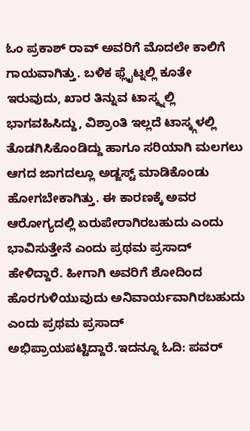ಓಂ ಪ್ರಕಾಶ್ ರಾವ್ ಅವರಿಗೆ ಮೊದಲೇ ಕಾಲಿಗೆ ಗಾಯವಾಗಿತ್ತು. ಬಳಿಕ ಫ್ಲೈಟ್ನಲ್ಲಿ ಕೂತೇ ಇರುವುದು, ಖಾರ ತಿನ್ನುವ ಟಾಸ್ಕ್ನಲ್ಲಿ ಭಾಗವಹಿಸಿದ್ದು, ವಿಶ್ರಾಂತಿ ಇಲ್ಲದೆ ಟಾಸ್ಕ್ಗಳಲ್ಲಿ ತೊಡಗಿಸಿಕೊಂಡಿದ್ದು ಹಾಗೂ ಸರಿಯಾಗಿ ಮಲಗಲು ಆಗದ ಜಾಗದಲ್ಲೂ ಅಡ್ಜಸ್ಟ್ ಮಾಡಿಕೊಂಡು ಹೋಗಬೇಕಾಗಿತ್ತು. ಈ ಕಾರಣಕ್ಕೆ ಅವರ ಆರೋಗ್ಯದಲ್ಲಿ ಏರುಪೇರಾಗಿರಬಹುದು ಎಂದು ಭಾವಿಸುತ್ತೇನೆ ಎಂದು ಪ್ರಥಮ ಪ್ರಸಾದ್ ಹೇಳಿದ್ದಾರೆ. ಹೀಗಾಗಿ ಅವರಿಗೆ ಶೋದಿಂದ ಹೊರಗುಳಿಯುವುದು ಅನಿವಾರ್ಯವಾಗಿರಬಹುದು ಎಂದು ಪ್ರಥಮ ಪ್ರಸಾದ್ ಅಭಿಪ್ರಾಯಪಟ್ಟಿದ್ದಾರೆ.ಇದನ್ನೂ ಓದಿ: ಪವರ್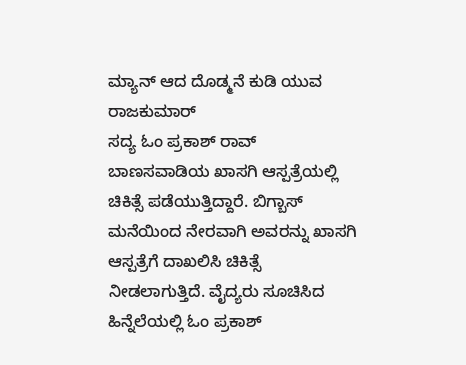ಮ್ಯಾನ್ ಆದ ದೊಡ್ಮನೆ ಕುಡಿ ಯುವ ರಾಜಕುಮಾರ್
ಸದ್ಯ ಓಂ ಪ್ರಕಾಶ್ ರಾವ್ ಬಾಣಸವಾಡಿಯ ಖಾಸಗಿ ಆಸ್ಪತ್ರೆಯಲ್ಲಿ ಚಿಕಿತ್ಸೆ ಪಡೆಯುತ್ತಿದ್ದಾರೆ. ಬಿಗ್ಬಾಸ್ ಮನೆಯಿಂದ ನೇರವಾಗಿ ಅವರನ್ನು ಖಾಸಗಿ ಆಸ್ಪತ್ರೆಗೆ ದಾಖಲಿಸಿ ಚಿಕಿತ್ಸೆ ನೀಡಲಾಗುತ್ತಿದೆ. ವೈದ್ಯರು ಸೂಚಿಸಿದ ಹಿನ್ನೆಲೆಯಲ್ಲಿ ಓಂ ಪ್ರಕಾಶ್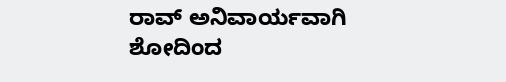ರಾವ್ ಅನಿವಾರ್ಯವಾಗಿ ಶೋದಿಂದ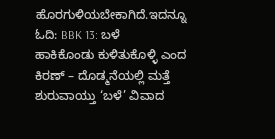ಹೊರಗುಳಿಯಬೇಕಾಗಿದೆ.ಇದನ್ನೂ ಓದಿ: BBK 13: ಬಳೆ ಹಾಕಿಕೊಂಡು ಕುಳಿತುಕೊಳ್ಳಿ ಎಂದ ಕಿರಣ್ – ದೊಡ್ಮನೆಯಲ್ಲಿ ಮತ್ತೆ ಶುರುವಾಯ್ತು ‘ಬಳೆ’ ವಿವಾದ